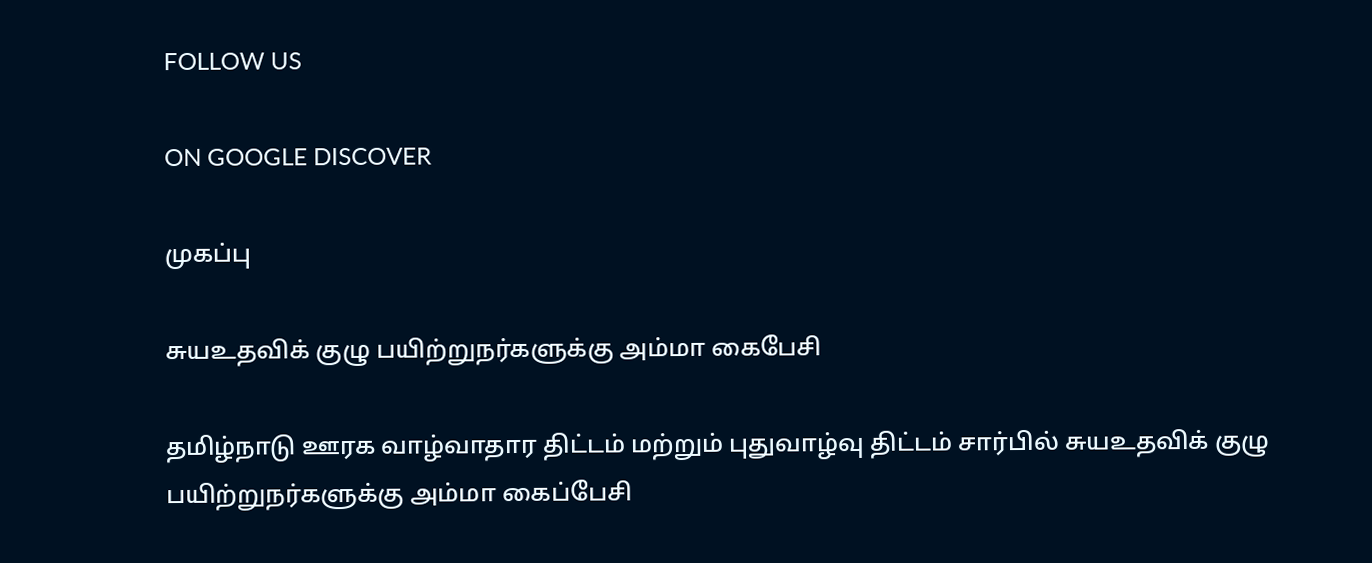FOLLOW US

ON GOOGLE DISCOVER

முகப்பு

சுயஉதவிக் குழு பயிற்றுநர்களுக்கு அம்மா கைபேசி

தமிழ்நாடு ஊரக வாழ்வாதார திட்டம் மற்றும் புதுவாழ்வு திட்டம் சார்பில் சுயஉதவிக் குழு பயிற்றுநர்களுக்கு அம்மா கைப்பேசி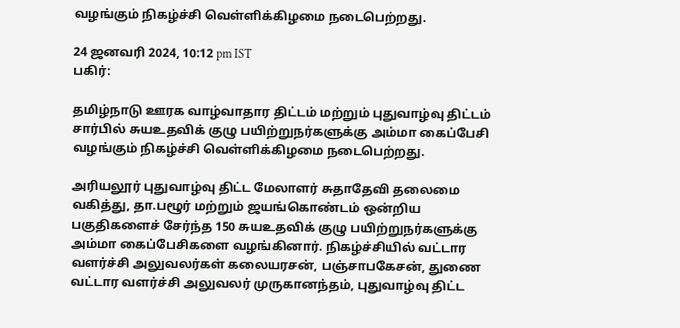வழங்கும் நிகழ்ச்சி வெள்ளிக்கிழமை நடைபெற்றது.

24 ஜனவரி 2024, 10:12 pm IST
பகிர்:

தமிழ்நாடு ஊரக வாழ்வாதார திட்டம் மற்றும் புதுவாழ்வு திட்டம் சார்பில் சுயஉதவிக் குழு பயிற்றுநர்களுக்கு அம்மா கைப்பேசி வழங்கும் நிகழ்ச்சி வெள்ளிக்கிழமை நடைபெற்றது.

அரியலூர் புதுவாழ்வு திட்ட மேலாளர் சுதாதேவி தலைமை வகித்து, தா.பழூர் மற்றும் ஜயங்கொண்டம் ஒன்றிய பகுதிகளைச் சேர்ந்த 150 சுயஉதவிக் குழு பயிற்றுநர்களுக்கு அம்மா கைப்பேசிகளை வழங்கினார். நிகழ்ச்சியில் வட்டார வளர்ச்சி அலுவலர்கள் கலையரசன், பஞ்சாபகேசன், துணை வட்டார வளர்ச்சி அலுவலர் முருகானந்தம், புதுவாழ்வு திட்ட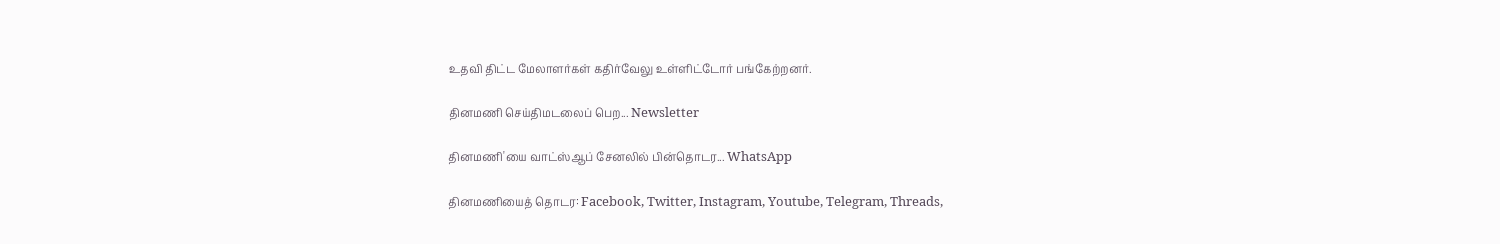உதவி திட்ட மேலாளர்கள் கதிர்வேலு உள்ளிட்டோர் பங்கேற்றனர்.

தினமணி செய்திமடலைப் பெற... Newsletter

தினமணி'யை வாட்ஸ்ஆப் சேனலில் பின்தொடர... WhatsApp

தினமணியைத் தொடர: Facebook, Twitter, Instagram, Youtube, Telegram, Threads,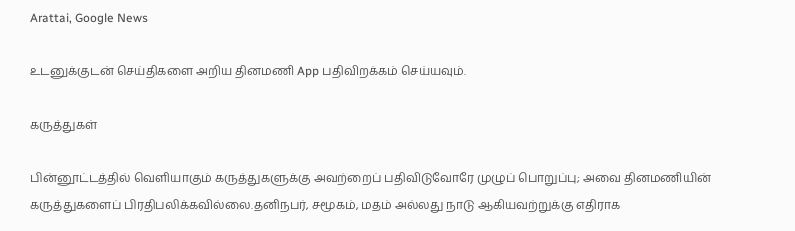Arattai, Google News

உடனுக்குடன் செய்திகளை அறிய தினமணி App பதிவிறக்கம் செய்யவும்.

கருத்துகள்

பின்னூட்டத்தில் வெளியாகும் கருத்துகளுக்கு அவற்றைப் பதிவிடுவோரே முழுப் பொறுப்பு; அவை தினமணியின் கருத்துகளைப் பிரதிபலிக்கவில்லை.தனிநபர், சமூகம், மதம் அல்லது நாடு ஆகியவற்றுக்கு எதிராக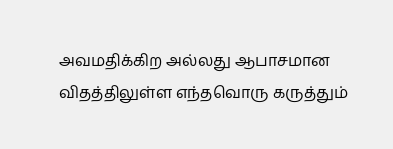அவமதிக்கிற அல்லது ஆபாசமான விதத்திலுள்ள எந்தவொரு கருத்தும்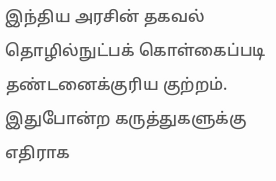இந்திய அரசின் தகவல் தொழில்நுட்பக் கொள்கைப்படி தண்டனைக்குரிய குற்றம். இதுபோன்ற கருத்துகளுக்கு எதிராக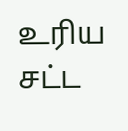உரிய சட்ட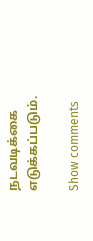நடவடிக்கை எடுக்கப்படும்.

Show comments